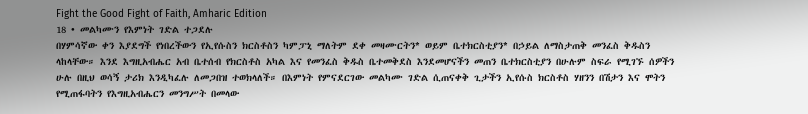Fight the Good Fight of Faith, Amharic Edition
18 • መልካሙን የእምነት ገድል ተጋደሉ
በሃምሳኛው ቀን እያደግች የነበረችውን የኢየሱስን ክርስቶስን ካምፓኒ ማለትም ደቀ መዛሙርትን* ወይም ቤተክርስቲያን* በኃይል ለማስታጠቅ መንፈስ ቅዱስን ላከላቸው። እንደ እግዚአብሔር አብ ቤተሰብ የክርስቶስ አካል እና የመንፈስ ቅዱስ ቤተመቅደስ እንደመሆናችን መጠን ቤተክርስቲያን በሁሉም ስፍራ የሚገኙ ሰዎችን ሁሉ በዚህ ወሳኝ ታሪክ እንዲካፈሉ ለመጋበዝ ተወክላለች። በእምነት የምናደርገው መልካሙ ገድል ሲጠናቀቅ ጊታችን ኢየሱስ ክርስቶስ ሃዘንን በሽታን እና ሞትን የሚጠፋባትን የእግዚአብሔርን መንግሥት በመላው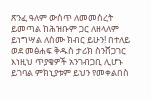ጽንፈ ዓለም ውስጥ ለመመስረት ይመጣል ከሕዝቡም ጋር ለዘላለም ይነግሣል ለስሙ ክብር ይሁን! በተለይ ወደ መፅሐፍ ቅዱስ ታሪክ ስንሸጋገር እነዚህ ጥያቄዎች አንገብጋቢ ሊሆኑ ይገባል ምክኒያቱም ይህን የመቀልበስ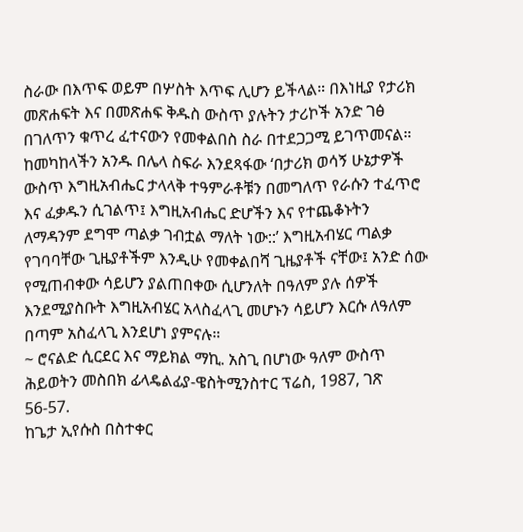ስራው በእጥፍ ወይም በሦስት እጥፍ ሊሆን ይችላል። በእነዚያ የታሪክ መጽሐፍት እና በመጽሐፍ ቅዱስ ውስጥ ያሉትን ታሪኮች አንድ ገፅ በገለጥን ቁጥረ ፈተናውን የመቀልበስ ስራ በተደጋጋሚ ይገጥመናል። ከመካከላችን አንዱ በሌላ ስፍራ እንደጻፋው ‘በታሪክ ወሳኝ ሁኔታዎች ውስጥ እግዚአብሔር ታላላቅ ተዓምራቶቹን በመግለጥ የራሱን ተፈጥሮ እና ፈቃዱን ሲገልጥ፤ እግዚአብሔር ድሆችን እና የተጨቆኑትን ለማዳንም ደግሞ ጣልቃ ገብቷል ማለት ነው::’ እግዚአብሄር ጣልቃ የገባባቸው ጊዜያቶችም እንዲሁ የመቀልበሻ ጊዜያቶች ናቸው፤ አንድ ሰው የሚጠብቀው ሳይሆን ያልጠበቀው ሲሆንለት በዓለም ያሉ ሰዎች እንደሚያስቡት እግዚአብሄር አላስፈላጊ መሆኑን ሳይሆን እርሱ ለዓለም በጣም አስፈላጊ እንደሆነ ያምናሉ።
~ ሮናልድ ሲርደር እና ማይክል ማኪ. አስጊ በሆነው ዓለም ውስጥ ሕይወትን መስበክ ፊላዴልፊያ-ዌስትሚንስተር ፕሬስ, 1987, ገጽ 56-57.
ከጌታ ኢየሱስ በስተቀር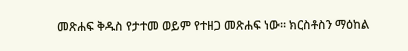መጽሐፍ ቅዱስ የታተመ ወይም የተዘጋ መጽሐፍ ነው። ክርስቶስን ማዕከል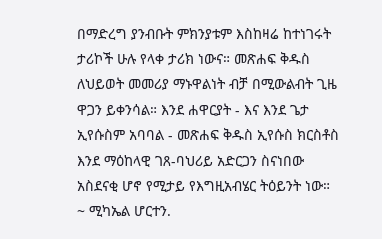በማድረግ ያንብቡት ምክንያቱም እስከዛሬ ከተነገሩት ታሪኮች ሁሉ የላቀ ታሪክ ነውና። መጽሐፍ ቅዱስ ለህይወት መመሪያ ማኑዋልነት ብቻ በሚውልብት ጊዜ ዋጋን ይቀንሳል። እንደ ሐዋርያት - እና እንደ ጌታ ኢየሱስም አባባል - መጽሐፍ ቅዱስ ኢየሱስ ክርስቶስ እንደ ማዕከላዊ ገጸ-ባህሪይ አድርጋን ስናነበው አስደናቂ ሆኖ የሚታይ የእግዚአብሄር ትዕይንት ነው።
~ ሚካኤል ሆርተን.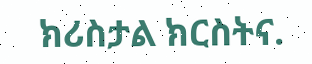ክሪስታል ክርስትና.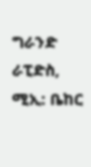ግራንድ ራፒድስ, ሚኢ: ቤከር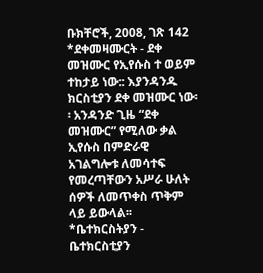ቡክቸሮች, 2008, ገጽ 142
*ደቀመዛሙርት - ደቀ መዝሙር የኢየሱስ ተ ወይም ተከታይ ነው:: እያንዳንዱ ክርስቲያን ደቀ መዝሙር ነው፡፡ አንዳንድ ጊዜ “ደቀ መዝሙር” የሚለው ቃል ኢየሱስ በምድራዊ አገልግሎቱ ለመሳተፍ የመረጣቸውን አሥራ ሁለት ሰዎች ለመጥቀስ ጥቅም ላይ ይውላል፡፡ *ቤተክርስትያን - ቤተክርስቲያን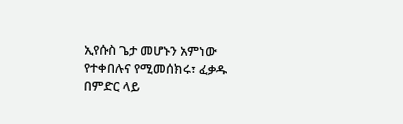ኢየሱስ ጌታ መሆኑን አምነው የተቀበሉና የሚመሰክሩ፣ ፈቃዱ በምድር ላይ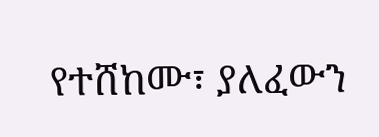የተሸከሙ፣ ያለፈውን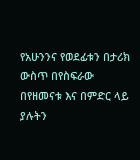የአሁንንና የወደፊቱን በታሪክ ውስጥ በየስፍራው በየዘመናቱ እና በምድር ላይ ያሉትን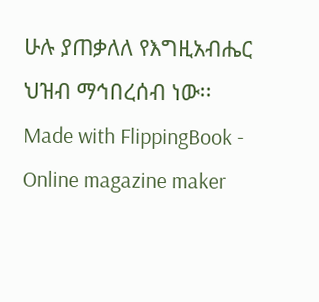ሁሉ ያጠቃለለ የእግዚአብሔር ህዝብ ማኅበረሰብ ነው፡፡
Made with FlippingBook - Online magazine maker